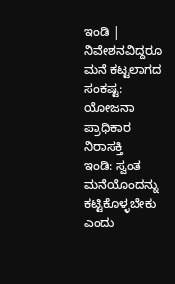ಇಂಡಿ | ನಿವೇಶನವಿದ್ದರೂ ಮನೆ ಕಟ್ಟಲಾಗದ ಸಂಕಷ್ಟ: ಯೋಜನಾ ಪ್ರಾಧಿಕಾರ ನಿರಾಸಕ್ತಿ
ಇಂಡಿ: ಸ್ವಂತ ಮನೆಯೊಂದನ್ನು ಕಟ್ಟಿಕೊಳ್ಳಬೇಕು ಎಂದು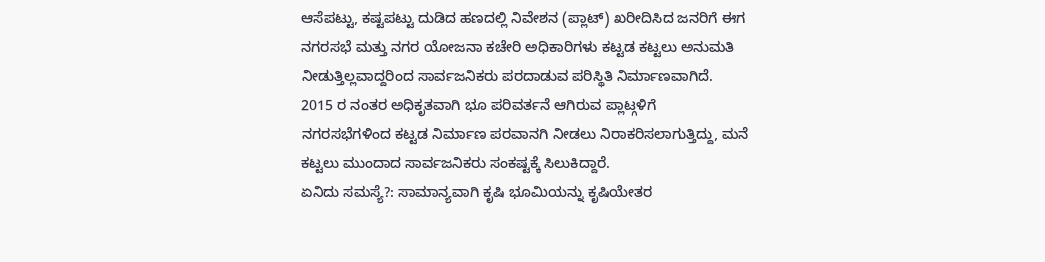ಆಸೆಪಟ್ಟು, ಕಷ್ಟಪಟ್ಟು ದುಡಿದ ಹಣದಲ್ಲಿ ನಿವೇಶನ (ಪ್ಲಾಟ್) ಖರೀದಿಸಿದ ಜನರಿಗೆ ಈಗ ನಗರಸಭೆ ಮತ್ತು ನಗರ ಯೋಜನಾ ಕಚೇರಿ ಅಧಿಕಾರಿಗಳು ಕಟ್ಟಡ ಕಟ್ಟಲು ಅನುಮತಿ ನೀಡುತ್ತಿಲ್ಲವಾದ್ದರಿಂದ ಸಾರ್ವಜನಿಕರು ಪರದಾಡುವ ಪರಿಸ್ಥಿತಿ ನಿರ್ಮಾಣವಾಗಿದೆ.
2015 ರ ನಂತರ ಅಧಿಕೃತವಾಗಿ ಭೂ ಪರಿವರ್ತನೆ ಆಗಿರುವ ಪ್ಲಾಟ್ಗಳಿಗೆ ನಗರಸಭೆಗಳಿಂದ ಕಟ್ಟಡ ನಿರ್ಮಾಣ ಪರವಾನಗಿ ನೀಡಲು ನಿರಾಕರಿಸಲಾಗುತ್ತಿದ್ದು, ಮನೆ ಕಟ್ಟಲು ಮುಂದಾದ ಸಾರ್ವಜನಿಕರು ಸಂಕಷ್ಟಕ್ಕೆ ಸಿಲುಕಿದ್ದಾರೆ.
ಏನಿದು ಸಮಸ್ಯೆ?: ಸಾಮಾನ್ಯವಾಗಿ ಕೃಷಿ ಭೂಮಿಯನ್ನು ಕೃಷಿಯೇತರ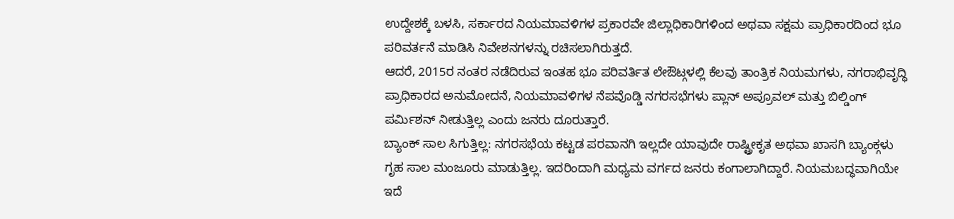ಉದ್ದೇಶಕ್ಕೆ ಬಳಸಿ, ಸರ್ಕಾರದ ನಿಯಮಾವಳಿಗಳ ಪ್ರಕಾರವೇ ಜಿಲ್ಲಾಧಿಕಾರಿಗಳಿಂದ ಅಥವಾ ಸಕ್ಷಮ ಪ್ರಾಧಿಕಾರದಿಂದ ಭೂ ಪರಿವರ್ತನೆ ಮಾಡಿಸಿ ನಿವೇಶನಗಳನ್ನು ರಚಿಸಲಾಗಿರುತ್ತದೆ.
ಆದರೆ, 2015ರ ನಂತರ ನಡೆದಿರುವ ಇಂತಹ ಭೂ ಪರಿವರ್ತಿತ ಲೇಔಟ್ಗಳಲ್ಲಿ ಕೆಲವು ತಾಂತ್ರಿಕ ನಿಯಮಗಳು, ನಗರಾಭಿವೃದ್ಧಿ ಪ್ರಾಧಿಕಾರದ ಅನುಮೋದನೆ, ನಿಯಮಾವಳಿಗಳ ನೆಪವೊಡ್ಡಿ ನಗರಸಭೆಗಳು ಪ್ಲಾನ್ ಅಪ್ರೂವಲ್ ಮತ್ತು ಬಿಲ್ಡಿಂಗ್ ಪರ್ಮಿಶನ್ ನೀಡುತ್ತಿಲ್ಲ ಎಂದು ಜನರು ದೂರುತ್ತಾರೆ.
ಬ್ಯಾಂಕ್ ಸಾಲ ಸಿಗುತ್ತಿಲ್ಲ: ನಗರಸಭೆಯ ಕಟ್ಟಡ ಪರವಾನಗಿ ಇಲ್ಲದೇ ಯಾವುದೇ ರಾಷ್ಟ್ರೀಕೃತ ಅಥವಾ ಖಾಸಗಿ ಬ್ಯಾಂಕ್ಗಳು ಗೃಹ ಸಾಲ ಮಂಜೂರು ಮಾಡುತ್ತಿಲ್ಲ. ಇದರಿಂದಾಗಿ ಮಧ್ಯಮ ವರ್ಗದ ಜನರು ಕಂಗಾಲಾಗಿದ್ದಾರೆ. ನಿಯಮಬದ್ಧವಾಗಿಯೇ ಇದೆ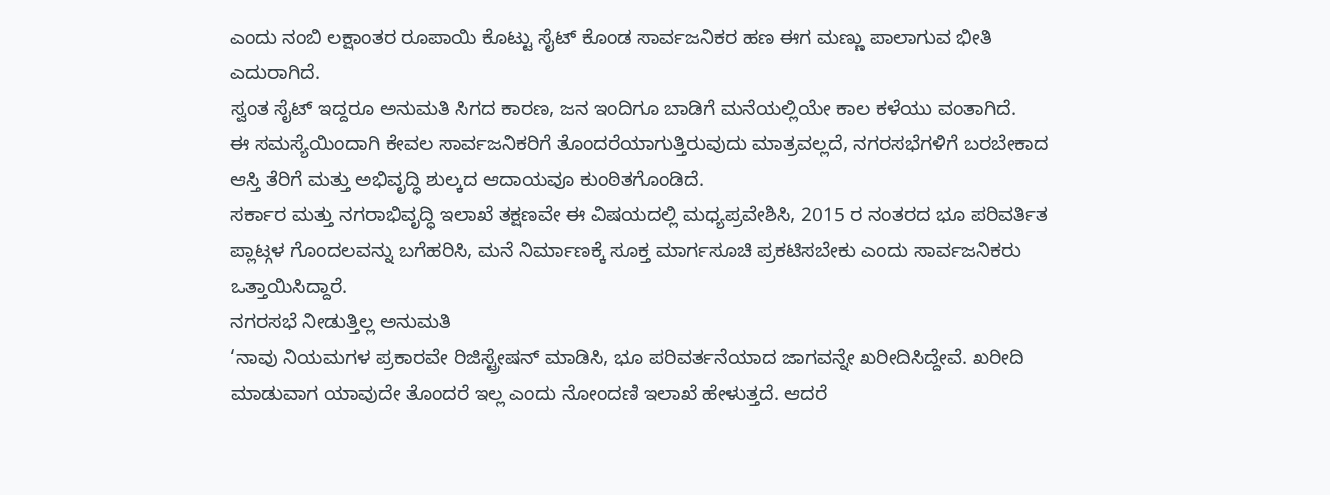ಎಂದು ನಂಬಿ ಲಕ್ಷಾಂತರ ರೂಪಾಯಿ ಕೊಟ್ಟು ಸೈಟ್ ಕೊಂಡ ಸಾರ್ವಜನಿಕರ ಹಣ ಈಗ ಮಣ್ಣು ಪಾಲಾಗುವ ಭೀತಿ ಎದುರಾಗಿದೆ.
ಸ್ವಂತ ಸೈಟ್ ಇದ್ದರೂ ಅನುಮತಿ ಸಿಗದ ಕಾರಣ, ಜನ ಇಂದಿಗೂ ಬಾಡಿಗೆ ಮನೆಯಲ್ಲಿಯೇ ಕಾಲ ಕಳೆಯು ವಂತಾಗಿದೆ.
ಈ ಸಮಸ್ಯೆಯಿಂದಾಗಿ ಕೇವಲ ಸಾರ್ವಜನಿಕರಿಗೆ ತೊಂದರೆಯಾಗುತ್ತಿರುವುದು ಮಾತ್ರವಲ್ಲದೆ, ನಗರಸಭೆಗಳಿಗೆ ಬರಬೇಕಾದ ಆಸ್ತಿ ತೆರಿಗೆ ಮತ್ತು ಅಭಿವೃದ್ಧಿ ಶುಲ್ಕದ ಆದಾಯವೂ ಕುಂಠಿತಗೊಂಡಿದೆ.
ಸರ್ಕಾರ ಮತ್ತು ನಗರಾಭಿವೃದ್ಧಿ ಇಲಾಖೆ ತಕ್ಷಣವೇ ಈ ವಿಷಯದಲ್ಲಿ ಮಧ್ಯಪ್ರವೇಶಿಸಿ, 2015 ರ ನಂತರದ ಭೂ ಪರಿವರ್ತಿತ ಪ್ಲಾಟ್ಗಳ ಗೊಂದಲವನ್ನು ಬಗೆಹರಿಸಿ, ಮನೆ ನಿರ್ಮಾಣಕ್ಕೆ ಸೂಕ್ತ ಮಾರ್ಗಸೂಚಿ ಪ್ರಕಟಿಸಬೇಕು ಎಂದು ಸಾರ್ವಜನಿಕರು ಒತ್ತಾಯಿಸಿದ್ದಾರೆ.
ನಗರಸಭೆ ನೀಡುತ್ತಿಲ್ಲ ಅನುಮತಿ
‘ನಾವು ನಿಯಮಗಳ ಪ್ರಕಾರವೇ ರಿಜಿಸ್ಟ್ರೇಷನ್ ಮಾಡಿಸಿ, ಭೂ ಪರಿವರ್ತನೆಯಾದ ಜಾಗವನ್ನೇ ಖರೀದಿಸಿದ್ದೇವೆ. ಖರೀದಿ ಮಾಡುವಾಗ ಯಾವುದೇ ತೊಂದರೆ ಇಲ್ಲ ಎಂದು ನೋಂದಣಿ ಇಲಾಖೆ ಹೇಳುತ್ತದೆ. ಆದರೆ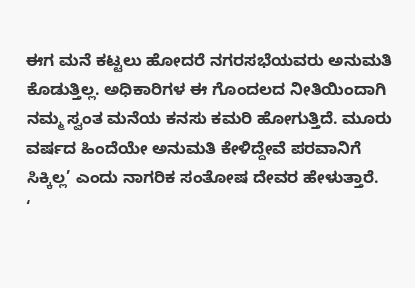ಈಗ ಮನೆ ಕಟ್ಟಲು ಹೋದರೆ ನಗರಸಭೆಯವರು ಅನುಮತಿ ಕೊಡುತ್ತಿಲ್ಲ. ಅಧಿಕಾರಿಗಳ ಈ ಗೊಂದಲದ ನೀತಿಯಿಂದಾಗಿ ನಮ್ಮ ಸ್ವಂತ ಮನೆಯ ಕನಸು ಕಮರಿ ಹೋಗುತ್ತಿದೆ. ಮೂರು ವರ್ಷದ ಹಿಂದೆಯೇ ಅನುಮತಿ ಕೇಳಿದ್ದೇವೆ ಪರವಾನಿಗೆ ಸಿಕ್ಕಿಲ್ಲ’ ಎಂದು ನಾಗರಿಕ ಸಂತೋಷ ದೇವರ ಹೇಳುತ್ತಾರೆ.
‘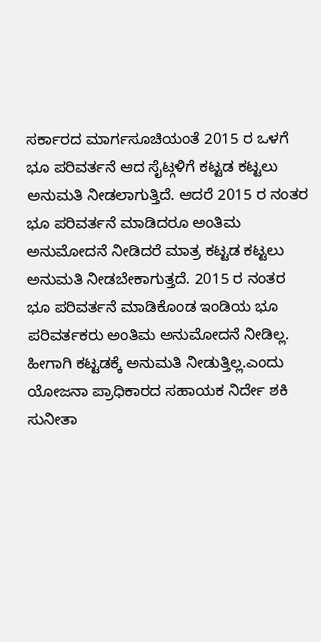ಸರ್ಕಾರದ ಮಾರ್ಗಸೂಚಿಯಂತೆ 2015 ರ ಒಳಗೆ ಭೂ ಪರಿವರ್ತನೆ ಆದ ಸೈಟ್ಗಳಿಗೆ ಕಟ್ಟಡ ಕಟ್ಟಲು ಅನುಮತಿ ನೀಡಲಾಗುತ್ತಿದೆ. ಆದರೆ 2015 ರ ನಂತರ ಭೂ ಪರಿವರ್ತನೆ ಮಾಡಿದರೂ ಅಂತಿಮ ಅನುಮೋದನೆ ನೀಡಿದರೆ ಮಾತ್ರ ಕಟ್ಟಡ ಕಟ್ಟಲು ಅನುಮತಿ ನೀಡಬೇಕಾಗುತ್ತದೆ. 2015 ರ ನಂತರ ಭೂ ಪರಿವರ್ತನೆ ಮಾಡಿಕೊಂಡ ಇಂಡಿಯ ಭೂ ಪರಿವರ್ತಕರು ಅಂತಿಮ ಅನುಮೋದನೆ ನೀಡಿಲ್ಲ. ಹೀಗಾಗಿ ಕಟ್ಟಡಕ್ಕೆ ಅನುಮತಿ ನೀಡುತ್ತಿಲ್ಲ.ಎಂದು ಯೋಜನಾ ಪ್ರಾಧಿಕಾರದ ಸಹಾಯಕ ನಿರ್ದೇ ಶಕಿ ಸುನೀತಾ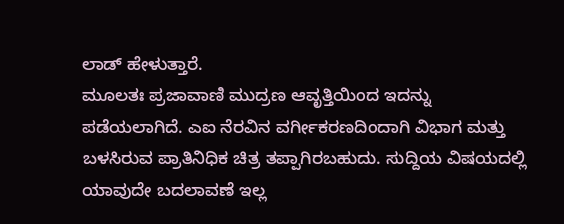ಲಾಡ್ ಹೇಳುತ್ತಾರೆ.
ಮೂಲತಃ ಪ್ರಜಾವಾಣಿ ಮುದ್ರಣ ಆವೃತ್ತಿಯಿಂದ ಇದನ್ನು ಪಡೆಯಲಾಗಿದೆ. ಎಐ ನೆರವಿನ ವರ್ಗೀಕರಣದಿಂದಾಗಿ ವಿಭಾಗ ಮತ್ತು ಬಳಸಿರುವ ಪ್ರಾತಿನಿಧಿಕ ಚಿತ್ರ ತಪ್ಪಾಗಿರಬಹುದು. ಸುದ್ದಿಯ ವಿಷಯದಲ್ಲಿ ಯಾವುದೇ ಬದಲಾವಣೆ ಇಲ್ಲ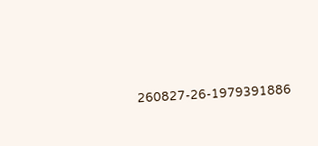260827-26-1979391886